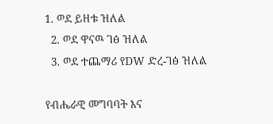1. ወደ ይዘቱ ዝለል
  2. ወደ ዋናዉ ገፅ ዝለል
  3. ወደ ተጨማሪ የDW ድረ-ገፅ ዝለል

የብሔራዊ መግባባት እና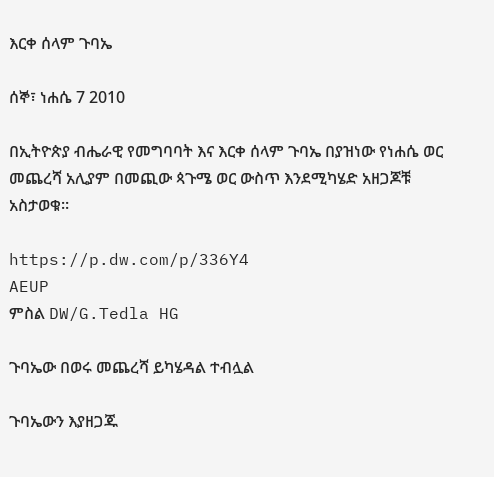እርቀ ሰላም ጉባኤ

ሰኞ፣ ነሐሴ 7 2010

በኢትዮጵያ ብሔራዊ የመግባባት እና እርቀ ሰላም ጉባኤ በያዝነው የነሐሴ ወር መጨረሻ አሊያም በመጪው ጳጉሜ ወር ውስጥ እንደሚካሄድ አዘጋጆቹ አስታወቁ።

https://p.dw.com/p/336Y4
AEUP
ምስል DW/G.Tedla HG

ጉባኤው በወሩ መጨረሻ ይካሄዳል ተብሏል

ጉባኤውን እያዘጋጁ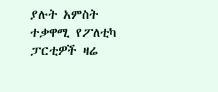ያሉት አምስት ተቃዋሚ የፖለቲካ ፓርቲዎች ዛሬ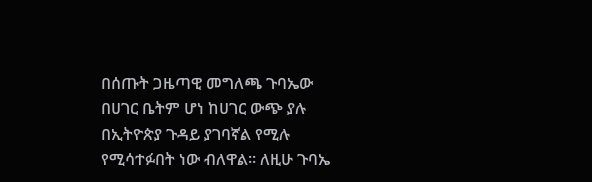በሰጡት ጋዜጣዊ መግለጫ ጉባኤው በሀገር ቤትም ሆነ ከሀገር ውጭ ያሉ በኢትዮጵያ ጉዳይ ያገባኛል የሚሉ የሚሳተፉበት ነው ብለዋል። ለዚሁ ጉባኤ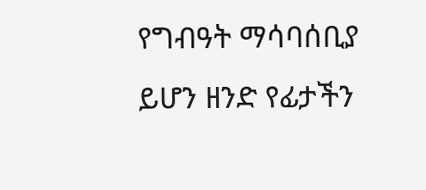የግብዓት ማሳባሰቢያ ይሆን ዘንድ የፊታችን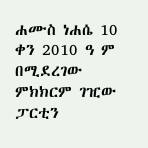ሐሙስ ነሐሴ 10 ቀን 2010 ዓ ም በሚደረገው ምክክርም ገዢው ፓርቲን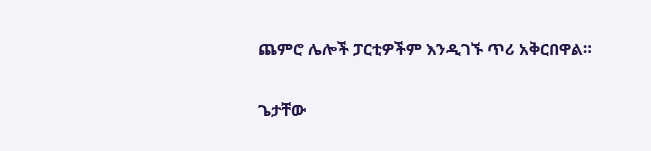ጨምሮ ሌሎች ፓርቲዎችም እንዲገኙ ጥሪ አቅርበዋል።

ጌታቸው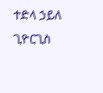ተድላ ኃይለ ጊዮርጊስ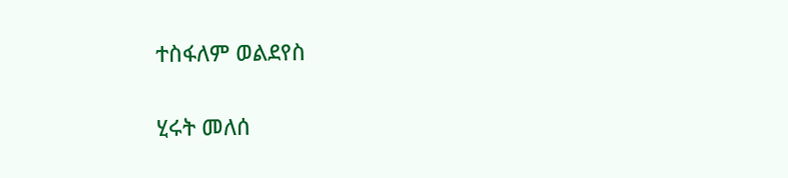ተስፋለም ወልደየስ

ሂሩት መለሰ